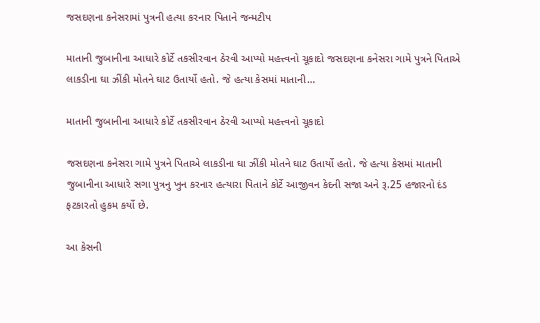જસદણના કનેસરામાં પુત્રની હત્યા કરનાર પિતાને જન્મટીપ

માતાની જુબાનીના આધારે કોર્ટે તકસીરવાન ઠેરવી આપ્યો મહત્ત્વનો ચૂકાદો જસદણના કનેસરા ગામે પુત્રને પિતાએ લાકડીના ઘા ઝીંકી મોતને ઘાટ ઉતાર્યો હતો. જે હત્યા કેસમાં માતાની…

માતાની જુબાનીના આધારે કોર્ટે તકસીરવાન ઠેરવી આપ્યો મહત્ત્વનો ચૂકાદો

જસદણના કનેસરા ગામે પુત્રને પિતાએ લાકડીના ઘા ઝીંકી મોતને ઘાટ ઉતાર્યો હતો. જે હત્યા કેસમાં માતાની જુબાનીના આધારે સગા પુત્રનુ ખુન કરનાર હત્યારા પિતાને કોર્ટે આજીવન કેદની સજા અને રૂ.25 હજારનો દંડ ફટકારતો હુકમ કર્યો છે.

આ કેસની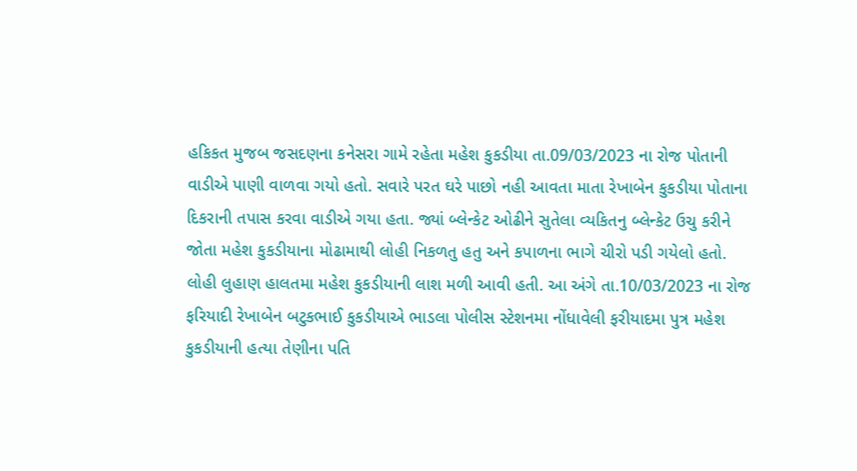હકિકત મુજબ જસદણના કનેસરા ગામે રહેતા મહેશ કુકડીયા તા.09/03/2023 ના રોજ પોતાની વાડીએ પાણી વાળવા ગયો હતો. સવારે પરત ઘરે પાછો નહી આવતા માતા રેખાબેન કુકડીયા પોતાના દિકરાની તપાસ કરવા વાડીએ ગયા હતા. જ્યાં બ્લેન્કેટ ઓઢીને સુતેલા વ્યકિતનુ બ્લેન્કેટ ઉચુ કરીને જોતા મહેશ કુકડીયાના મોઢામાથી લોહી નિકળતુ હતુ અને કપાળના ભાગે ચીરો પડી ગયેલો હતો. લોહી લુહાણ હાલતમા મહેશ કુકડીયાની લાશ મળી આવી હતી. આ અંગે તા.10/03/2023 ના રોજ ફરિયાદી રેખાબેન બટુકભાઈ કુકડીયાએ ભાડલા પોલીસ સ્ટેશનમા નોંધાવેલી ફરીયાદમા પુત્ર મહેશ કુકડીયાની હત્યા તેણીના પતિ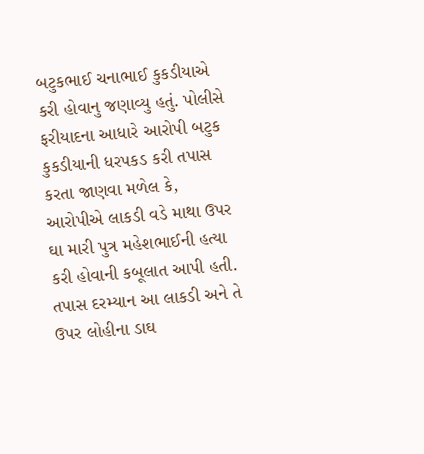બટુકભાઈ ચનાભાઈ કુકડીયાએ કરી હોવાનુ જણાવ્યુ હતું. પોલીસે ફરીયાદના આધારે આરોપી બટુક કુકડીયાની ધરપકડ કરી તપાસ કરતા જાણવા મળેલ કે, આરોપીએ લાકડી વડે માથા ઉપર ઘા મારી પુત્ર મહેશભાઈની હત્યા કરી હોવાની કબૂલાત આપી હતી. તપાસ દરમ્યાન આ લાકડી અને તે ઉપર લોહીના ડાઘ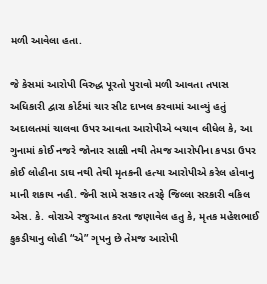મળી આવેલા હતા.

જે કેસમાં આરોપી વિરુદ્ધ પૂરતો પુરાવો મળી આવતા તપાસ અધિકારી દ્વારા કોર્ટમાં ચાર સીટ દાખલ કરવામાં આવ્યું હતું અદાલતમાં ચાલવા ઉપર આવતા આરોપીએ બચાવ લીધેલ કે, આ ગુનામાં કોઈ નજરે જોનાર સાક્ષી નથી તેમજ આરોપીના કપડા ઉપર કોઈ લોહીના ડાઘ નથી તેથી મૃતકની હત્યા આરોપીએ કરેલ હોવાનુ માની શકાય નહી. જેની સામે સરકાર તરફે જિલ્લા સરકારી વકિલ એસ. કે. વોરાએ રજુઆત કરતા જણાવેલ હતુ કે, મૃતક મહેશભાઈ કુકડીયાનુ લોહી “એ” ગૃપનુ છે તેમજ આરોપી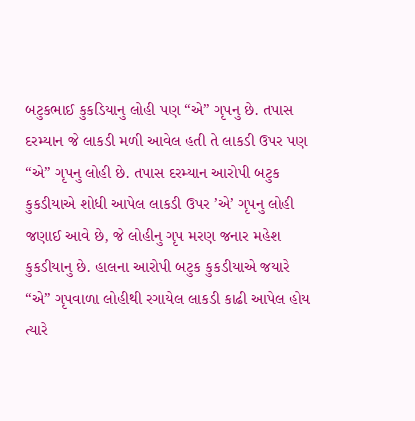બટુકભાઈ કુકડિયાનુ લોહી પણ “એ” ગૃપનુ છે. તપાસ દરમ્યાન જે લાકડી મળી આવેલ હતી તે લાકડી ઉપર પણ “એ” ગૃપનુ લોહી છે. તપાસ દરમ્યાન આરોપી બટુક કુકડીયાએ શોધી આપેલ લાકડી ઉપર ’એ’ ગૃપનુ લોહી જણાઈ આવે છે, જે લોહીનુ ગૃપ મરણ જનાર મહેશ કુકડીયાનુ છે. હાલના આરોપી બટુક કુકડીયાએ જયારે “એ” ગૃપવાળા લોહીથી રગાયેલ લાકડી કાઢી આપેલ હોય ત્યારે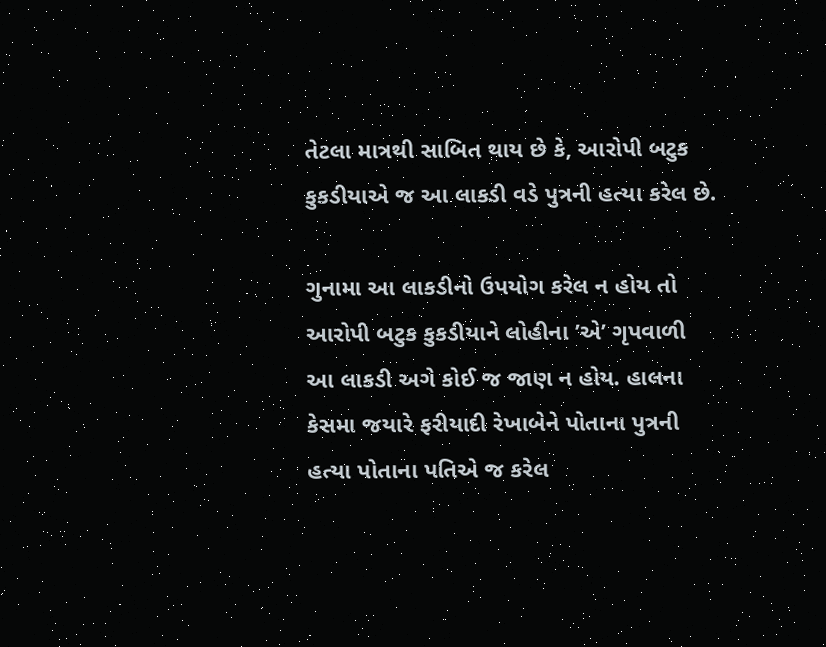તેટલા માત્રથી સાબિત થાય છે કે, આરોપી બટુક કુકડીયાએ જ આ લાકડી વડે પુત્રની હત્યા કરેલ છે.

ગુનામા આ લાકડીનો ઉપયોગ કરેલ ન હોય તો આરોપી બટુક કુકડીયાને લોહીના ’એ’ ગૃપવાળી આ લાકડી અગે કોઈ જ જાણ ન હોય. હાલના કેસમા જયારે ફરીયાદી રેખાબેને પોતાના પુત્રની હત્યા પોતાના પતિએ જ કરેલ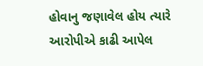હોવાનુ જણાવેલ હોય ત્યારે આરોપીએ કાઢી આપેલ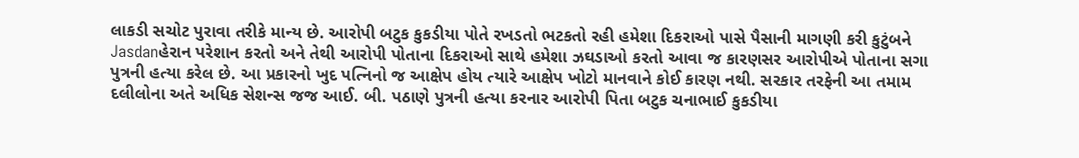લાકડી સચોટ પુરાવા તરીકે માન્ય છે. આરોપી બટુક કુકડીયા પોતે રખડતો ભટકતો રહી હમેશા દિકરાઓ પાસે પૈસાની માગણી કરી કુટુંબને Jasdanહેરાન પરેશાન કરતો અને તેથી આરોપી પોતાના દિકરાઓ સાથે હમેશા ઝઘડાઓ કરતો આવા જ કારણસર આરોપીએ પોતાના સગા પુત્રની હત્યા કરેલ છે. આ પ્રકારનો ખુદ પત્નિનો જ આક્ષેપ હોય ત્યારે આક્ષેપ ખોટો માનવાને કોઈ કારણ નથી. સરકાર તરફેની આ તમામ દલીલોના અતે અધિક સેશન્સ જજ આઈ. બી. પઠાણે પુત્રની હત્યા કરનાર આરોપી પિતા બટુક ચનાભાઈ કુકડીયા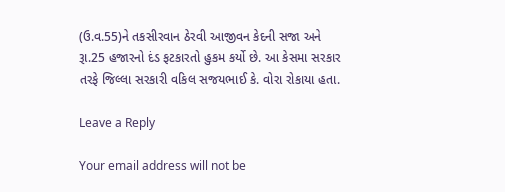(ઉ.વ.55)ને તકસીરવાન ઠેરવી આજીવન કેદની સજા અને રૂા.25 હજારનો દંડ ફટકારતો હુકમ કર્યો છે. આ કેસમા સરકાર તરફે જિલ્લા સરકારી વકિલ સજયભાઈ કે. વોરા રોકાયા હતા.

Leave a Reply

Your email address will not be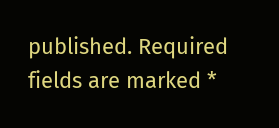published. Required fields are marked *